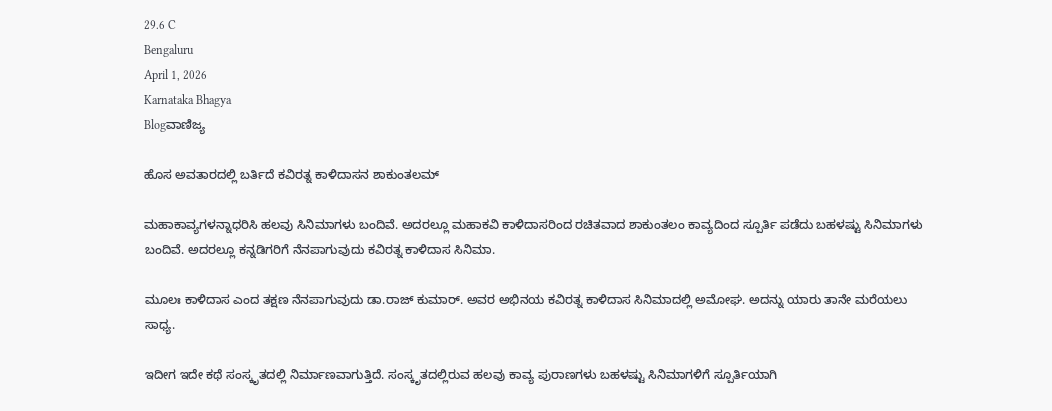29.6 C
Bengaluru
April 1, 2026
Karnataka Bhagya
Blogವಾಣಿಜ್ಯ

ಹೊಸ ಅವತಾರದಲ್ಲಿ ಬರ್ತಿದೆ ಕವಿರತ್ನ ಕಾಳಿದಾಸನ ಶಾಕುಂತಲಮ್

ಮಹಾಕಾವ್ಯಗಳನ್ನಾಧರಿಸಿ ಹಲವು ಸಿನಿಮಾಗಳು ಬಂದಿವೆ. ಅದರಲ್ಲೂ ಮಹಾಕವಿ ಕಾಳಿದಾಸರಿಂದ ರಚಿತವಾದ ಶಾಕುಂತಲಂ ಕಾವ್ಯದಿಂದ ಸ್ಪೂರ್ತಿ ಪಡೆದು ಬಹಳಷ್ಟು ಸಿನಿಮಾಗಳು ಬಂದಿವೆ. ಅದರಲ್ಲೂ ಕನ್ನಡಿಗರಿಗೆ ನೆನಪಾಗುವುದು ಕವಿರತ್ನ ಕಾಳಿದಾಸ ಸಿನಿಮಾ.

ಮೂಲಃ ಕಾಳಿದಾಸ ಎಂದ ತಕ್ಷಣ ನೆನಪಾಗುವುದು ಡಾ.ರಾಜ್ ಕುಮಾರ್. ಅವರ ಅಭಿನಯ ಕವಿರತ್ನ ಕಾಳಿದಾಸ ಸಿನಿಮಾದಲ್ಲಿ ಅಮೋಘ. ಅದನ್ನು ಯಾರು ತಾನೇ ಮರೆಯಲು ಸಾಧ್ಯ.

ಇದೀಗ ಇದೇ ಕಥೆ ಸಂಸ್ಕೃತದಲ್ಲಿ ನಿರ್ಮಾಣವಾಗುತ್ತಿದೆ. ಸಂಸ್ಕೃತದಲ್ಲಿರುವ ಹಲವು ಕಾವ್ಯ ಪುರಾಣಗಳು ಬಹಳಷ್ಟು ಸಿನಿಮಾಗಳಿಗೆ ಸ್ಪೂರ್ತಿಯಾಗಿ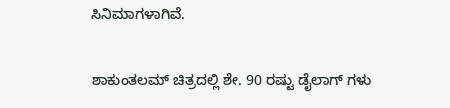ಸಿನಿಮಾಗಳಾಗಿವೆ.

ಶಾಕುಂತಲಮ್ ಚಿತ್ರದಲ್ಲಿ ಶೇ. 90 ರಷ್ಟು ಡೈಲಾಗ್ ಗಳು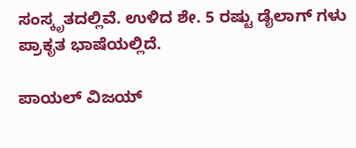ಸಂಸ್ಕೃತದಲ್ಲಿವೆ. ಉಳಿದ ಶೇ. 5 ರಷ್ಟು ಡೈಲಾಗ್ ಗಳು ಪ್ರಾಕೃತ ಭಾಷೆಯಲ್ಲಿದೆ.

ಪಾಯಲ್ ವಿಜಯ್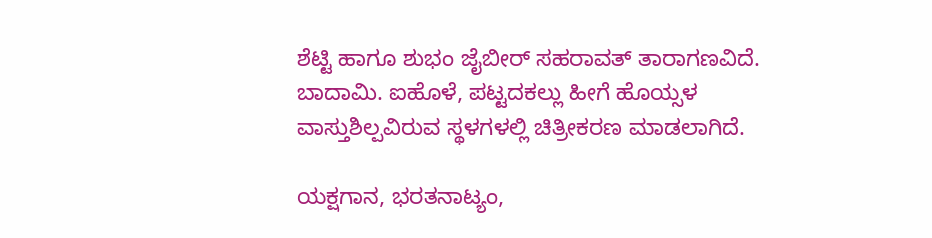ಶೆಟ್ಟಿ ಹಾಗೂ ಶುಭಂ ಜೈಬೀರ್ ಸಹರಾವತ್ ತಾರಾಗಣವಿದೆ. ಬಾದಾಮಿ. ಐಹೊಳೆ, ಪಟ್ಟದಕಲ್ಲು ಹೀಗೆ ಹೊಯ್ಸಳ ವಾಸ್ತುಶಿಲ್ಪವಿರುವ ಸ್ಥಳಗಳಲ್ಲಿ ಚಿತ್ರೀಕರಣ ಮಾಡಲಾಗಿದೆ.

ಯಕ್ಷಗಾನ, ಭರತನಾಟ್ಯಂ,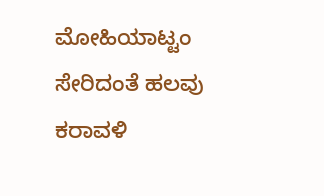ಮೋಹಿಯಾಟ್ಟಂ ಸೇರಿದಂತೆ ಹಲವು ಕರಾವಳಿ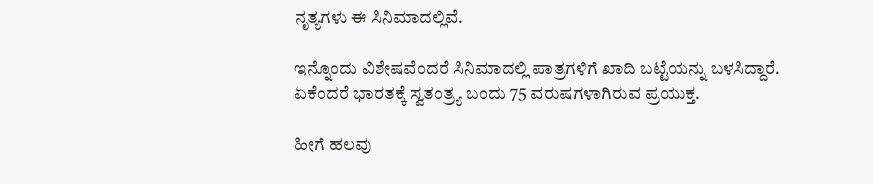ನೃತ್ಯಗಳು ಈ ಸಿನಿಮಾದಲ್ಲಿವೆ.

ಇನ್ನೊಂದು ವಿಶೇಷವೆಂದರೆ ಸಿನಿಮಾದಲ್ಲಿ ಪಾತ್ರಗಳಿಗೆ ಖಾದಿ ಬಟ್ಟೆಯನ್ನು ಬಳಸಿದ್ದಾರೆ. ಏಕೆಂದರೆ ಭಾರತಕ್ಕೆ ಸ್ವತಂತ್ರ್ಯ ಬಂದು 75 ವರುಷಗಳಾಗಿರುವ ಪ್ರಯುಕ್ತ.

ಹೀಗೆ ಹಲವು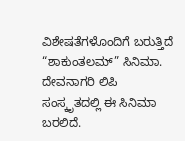ವಿಶೇಷತೆಗಳೊಂದಿಗೆ ಬರುತ್ತಿದೆ “ಶಾಕುಂತಲಮ್” ಸಿನಿಮಾ. ದೇವನಾಗರಿ ಲಿಪಿ ಸಂಸ್ಕೃತದಲ್ಲಿ ಈ ಸಿನಿಮಾ ಬರಲಿದೆ.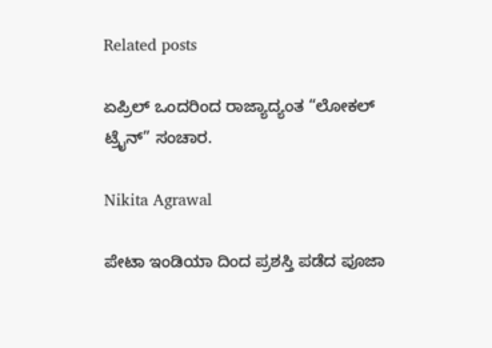Related posts

ಏಪ್ರಿಲ್‌ ಒಂದರಿಂದ ರಾಜ್ಯಾದ್ಯಂತ “ಲೋಕಲ್ ಟ್ರೈನ್” ಸಂಚಾರ.

Nikita Agrawal

ಪೇಟಾ ಇಂಡಿಯಾ ದಿಂದ ಪ್ರಶಸ್ತಿ ಪಡೆದ ಪೂಜಾ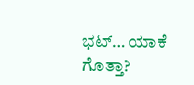ಭಟ್… ಯಾಕೆ ಗೊತ್ತಾ?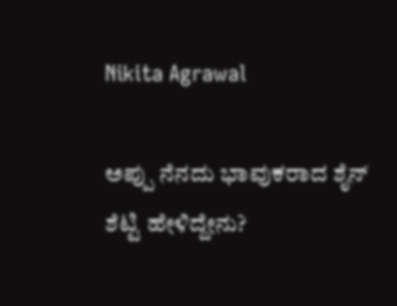Nikita Agrawal

ಅಪ್ಪು ನೆನದು ಭಾವುಕರಾದ ಶೈನ್ ಶೆಟ್ಟಿ ಹೇಳಿದ್ದೇನು?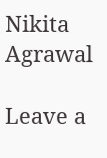Nikita Agrawal

Leave a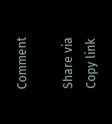Comment

Share via
Copy link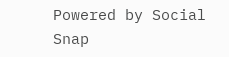Powered by Social Snap